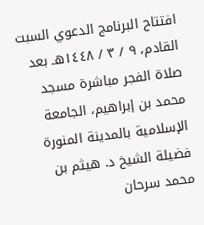افتتاح البرنامج الدعوي السبت القادم، ٩ / ٣ / ١٤٤٨هـ بعد صلاة الفجر مباشرة مسجد محمد بن إبراهيم، الجامعة الإسلامية بالمدينة المنورة فضيلة الشيخ د. هيثم بن محمد سرحان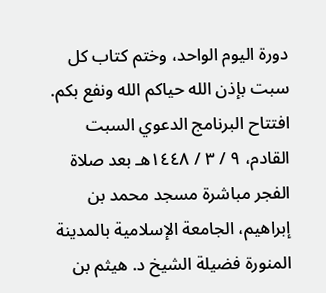دورة اليوم الواحد، وختم كتاب كل سبت بإذن الله حياكم الله ونفع بكم. افتتاح البرنامج الدعوي السبت القادم، ٩ / ٣ / ١٤٤٨هـ بعد صلاة الفجر مباشرة مسجد محمد بن إبراهيم، الجامعة الإسلامية بالمدينة المنورة فضيلة الشيخ د. هيثم بن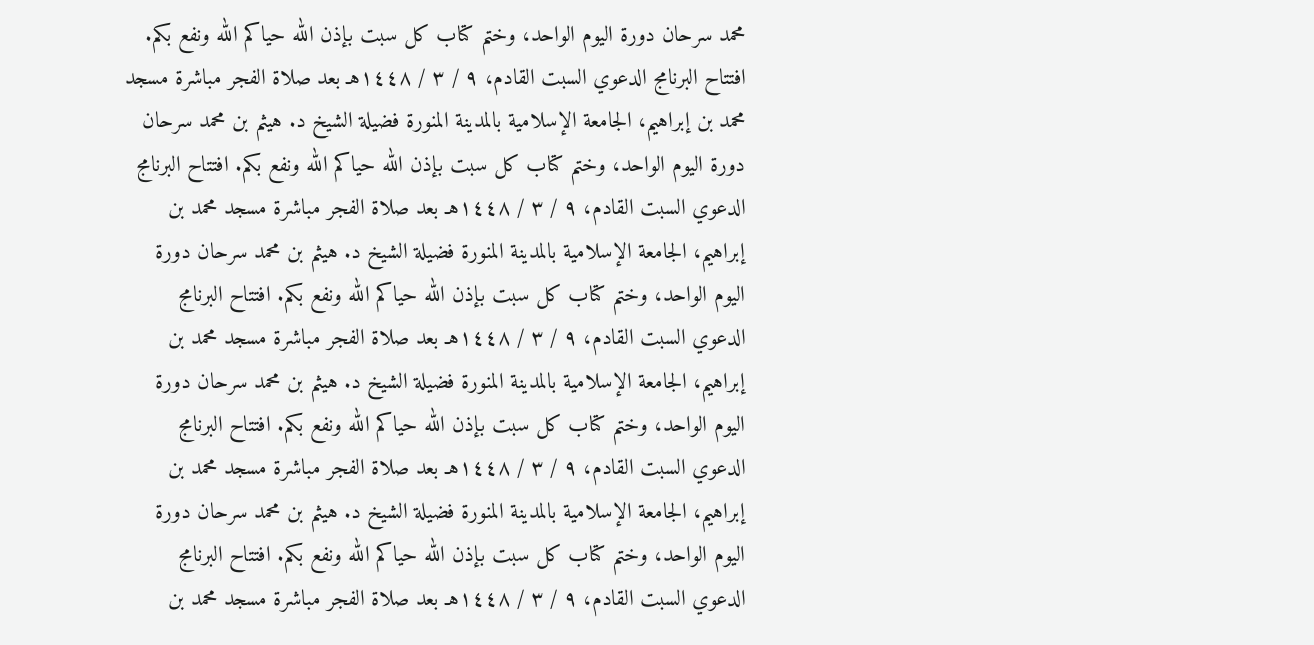محمد سرحان دورة اليوم الواحد، وختم كتاب كل سبت بإذن الله حياكم الله ونفع بكم. افتتاح البرنامج الدعوي السبت القادم، ٩ / ٣ / ١٤٤٨هـ بعد صلاة الفجر مباشرة مسجد محمد بن إبراهيم، الجامعة الإسلامية بالمدينة المنورة فضيلة الشيخ د. هيثم بن محمد سرحان دورة اليوم الواحد، وختم كتاب كل سبت بإذن الله حياكم الله ونفع بكم. افتتاح البرنامج الدعوي السبت القادم، ٩ / ٣ / ١٤٤٨هـ بعد صلاة الفجر مباشرة مسجد محمد بن إبراهيم، الجامعة الإسلامية بالمدينة المنورة فضيلة الشيخ د. هيثم بن محمد سرحان دورة اليوم الواحد، وختم كتاب كل سبت بإذن الله حياكم الله ونفع بكم. افتتاح البرنامج الدعوي السبت القادم، ٩ / ٣ / ١٤٤٨هـ بعد صلاة الفجر مباشرة مسجد محمد بن إبراهيم، الجامعة الإسلامية بالمدينة المنورة فضيلة الشيخ د. هيثم بن محمد سرحان دورة اليوم الواحد، وختم كتاب كل سبت بإذن الله حياكم الله ونفع بكم. افتتاح البرنامج الدعوي السبت القادم، ٩ / ٣ / ١٤٤٨هـ بعد صلاة الفجر مباشرة مسجد محمد بن إبراهيم، الجامعة الإسلامية بالمدينة المنورة فضيلة الشيخ د. هيثم بن محمد سرحان دورة اليوم الواحد، وختم كتاب كل سبت بإذن الله حياكم الله ونفع بكم. افتتاح البرنامج الدعوي السبت القادم، ٩ / ٣ / ١٤٤٨هـ بعد صلاة الفجر مباشرة مسجد محمد بن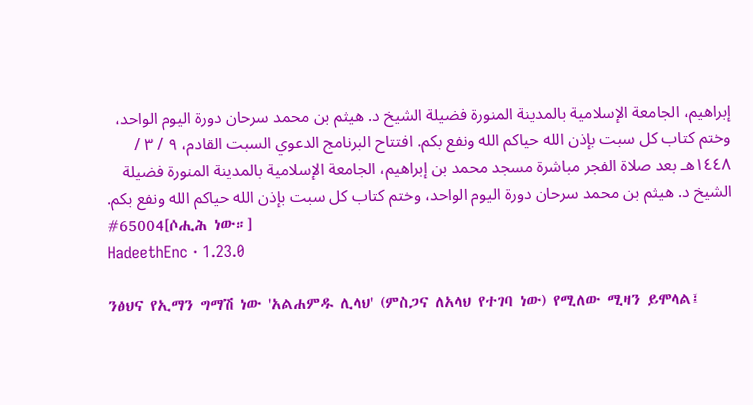إبراهيم، الجامعة الإسلامية بالمدينة المنورة فضيلة الشيخ د. هيثم بن محمد سرحان دورة اليوم الواحد، وختم كتاب كل سبت بإذن الله حياكم الله ونفع بكم. افتتاح البرنامج الدعوي السبت القادم، ٩ / ٣ / ١٤٤٨هـ بعد صلاة الفجر مباشرة مسجد محمد بن إبراهيم، الجامعة الإسلامية بالمدينة المنورة فضيلة الشيخ د. هيثم بن محمد سرحان دورة اليوم الواحد، وختم كتاب كل سبت بإذن الله حياكم الله ونفع بكم.
#65004[ሶሒሕ ነው።]
HadeethEnc · 1.23.0

ንፅህና የኢማን ግማሽ ነው 'አልሐምዱ ሊላህ' (ምስጋና ለአላህ የተገባ ነው) የሚለው ሚዛን ይሞላል፤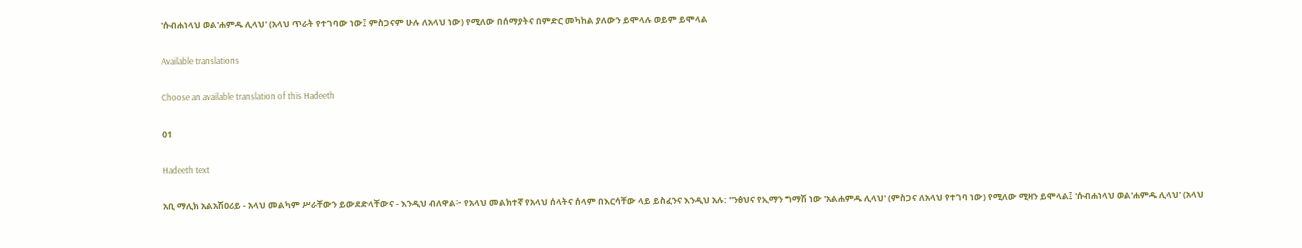'ሱብሐነላህ ወል'ሐምዱ ሊላህ' (አላህ ጥራት የተገባው ነው፤ ምስጋናም ሁሉ ለአላህ ነው) የሚለው በሰማያትና በምድር መካከል ያለውን ይሞላሉ ወይም ይሞላል

Available translations

Choose an available translation of this Hadeeth

01

Hadeeth text

አቢ ማሊክ አልአሽዐሪይ - አላህ መልካም ሥራቸውን ይውደድላቸውና - እንዲህ ብለዋል፦ የአላህ መልክተኛ የአላህ ሰላትና ሰላም በእርሳቸው ላይ ይስፈንና እንዲህ አሉ: "ንፅህና የኢማን ግማሽ ነው 'አልሐምዱ ሊላህ' (ምስጋና ለአላህ የተገባ ነው) የሚለው ሚዛን ይሞላል፤ 'ሱብሐነላህ ወል'ሐምዱ ሊላህ' (አላህ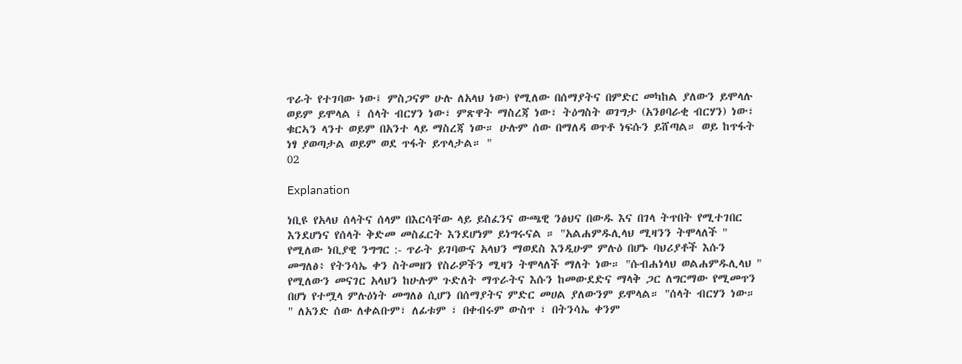ጥራት የተገባው ነው፤ ምስጋናም ሁሉ ለአላህ ነው) የሚለው በሰማያትና በምድር መካከል ያለውን ይሞላሉ ወይም ይሞላል ፤ ሰላት ብርሃን ነው፣ ምጽዋት ማስረጃ ነው፣ ትዕግስት ወገግታ (አንፀባራቂ ብርሃን) ነው፣ ቁርኣን ላንተ ወይም በአንተ ላይ ማስረጃ ነው። ሁሉም ሰው በማለዳ ወጥቶ ነፍሱን ይሸጣል። ወይ ከጥፋት ነፃ ያወጣታል ወይም ወደ ጥፋት ይጥላታል። "
02

Explanation

ነቢዩ የአላህ ሰላትና ሰላም በእርሳቸው ላይ ይስፈንና ውጫዊ ንፅህና በውዱ እና በገላ ትጥበት የሚተገበር እንደሆነና የሰላት ቅድመ መስፈርት እንደሆነም ይነግሩናል ። "አልሐምዱሊላህ ሚዛንን ትሞላለች " የሚለው ነቢያዊ ንግግር :- ጥራት ይገባውና አላህን ማወደስ እንዲሁም ምሉዕ በሆኑ ባህሪያቶች እሱን መግለፅ፥ የትንሳኤ ቀን ስትመዘን የስራዎችን ሚዛን ትሞላለች ማለት ነው። "ሱብሐነላህ ወልሐምዱሊላህ " የሚለውን መናገር አላህን ከሁሉም ጉድለት ማጥራትና እሱን ከመውደድና ማላቅ ጋር ለግርማው የሚመጥን በሆነ የተሟላ ምሉዕነት መግለፅ ሲሆን በሰማያትና ምድር መሀል ያለውንም ይሞላል። "ሰላት ብርሃን ነው። " ለአንድ ሰው ለቀልቡም፣ ለፊቱም ፣ በቀብሩም ውስጥ ፣ በትንሳኤ ቀንም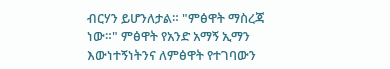ብርሃን ይሆንለታል። "ምፅዋት ማስረጃ ነው።" ምፅዋት የአንድ አማኝ ኢማን እውነተኝነትንና ለምፅዋት የተገባውን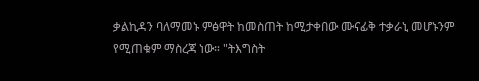ቃልኪዳን ባለማመኑ ምፅዋት ከመስጠት ከሚታቀበው ሙናፊቅ ተቃራኒ መሆኑንም የሚጠቁም ማስረጃ ነው። "ትእግስት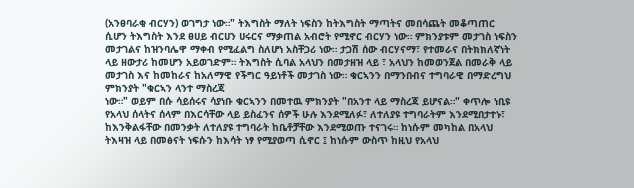(አንፀባራቂ ብርሃን) ወገግታ ነው።" ትእግስት ማለት ነፍስን ከትእግስት ማጣትና መበሳጨት መቆጣጠር ሲሆን ትእግስት እንደ ፀሀይ ብርሀን ሀሩርና ማቃጠል አብሮት የሚኖር ብርሃን ነው። ምክንያቱም መታገስ ነፍስን መታገልና ከዝንባሌዋ ማቀብ የሚፈልግ ስለሆነ አስቸጋሪ ነው። ታጋሽ ሰው ብርሃናማ፣ የተመራና በትክክለኛነት ላይ ዘውታሪ ከመሆን አይወገድም። ትእግስት ሲባል አላህን በመታዘዝ ላይ ፣ አላህን ከመወንጀል በመራቅ ላይ መታገስ እና ከመከራና ከአለማዊ የችግር ዓይነቶች መታገስ ነው። ቁርኣንን በማንበብና ተግባራዊ በማድረግህ ምክንያት "ቁርኣን ላንተ ማስረጃ
ነው።" ወይም በሱ ሳይሰሩና ሳያነቡ ቁርኣንን በመተዉ ምክንያት "በአንተ ላይ ማስረጃ ይሆናል።" ቀጥሎ ነቢዩ የአላህ ሰላትና ሰላም በእርሳቸው ላይ ይስፈንና ሰዎች ሁሉ እንደሚለፉ፣ ለተለያዩ ተግባራትም እንደሚበታተኑ፣ ከእንቅልፋቸው በመንቃት ለተለያዩ ተግባራት ከቤቶቻቸው እንደሚወጡ ተናገሩ። ከነሱም መካከል በአላህ ትእዛዝ ላይ በመፅናት ነፍሱን ከእሳት ነፃ የሚያወጣ ሲኖር ፤ ከነሱም ውስጥ ከዚህ የአላህ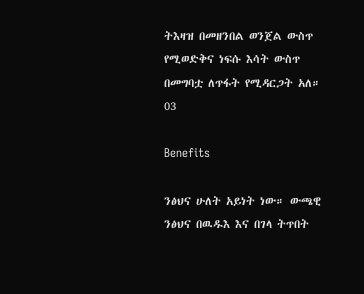ትእዛዝ በመዘንበል ወንጀል ውስጥ የሚወድቅና ነፍሱ እሳት ውስጥ በመግባቷ ለጥፋት የሚዳርጋት አለ።
03

Benefits

ንፅህና ሁለት አይነት ነው። ውጫዊ ንፅህና በዉዱእ እና በገላ ትጥበት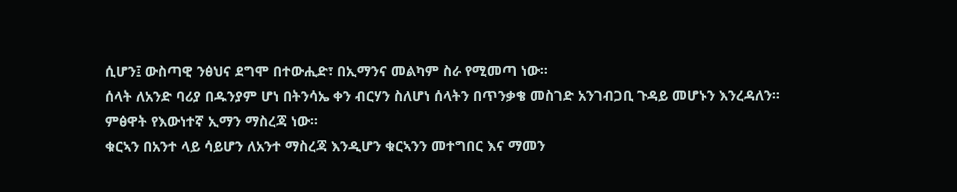ሲሆን፤ ውስጣዊ ንፅህና ደግሞ በተውሒድ፣ በኢማንና መልካም ስራ የሚመጣ ነው።
ሰላት ለአንድ ባሪያ በዱንያም ሆነ በትንሳኤ ቀን ብርሃን ስለሆነ ሰላትን በጥንቃቄ መስገድ አንገብጋቢ ጉዳይ መሆኑን እንረዳለን።
ምፅዋት የእውነተኛ ኢማን ማስረጃ ነው።
ቁርኣን በአንተ ላይ ሳይሆን ለአንተ ማስረጃ እንዲሆን ቁርኣንን መተግበር እና ማመን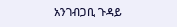አንገብጋቢ ጉዳይ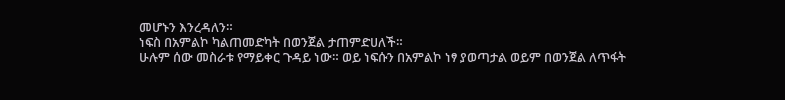መሆኑን እንረዳለን።
ነፍስ በአምልኮ ካልጠመድካት በወንጀል ታጠምድሀለች።
ሁሉም ሰው መስራቱ የማይቀር ጉዳይ ነው። ወይ ነፍሱን በአምልኮ ነፃ ያወጣታል ወይም በወንጀል ለጥፋት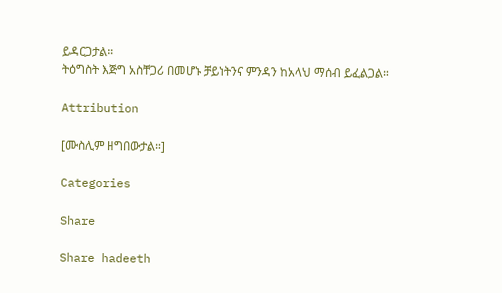ይዳርጋታል።
ትዕግስት እጅግ አስቸጋሪ በመሆኑ ቻይነትንና ምንዳን ከአላህ ማሰብ ይፈልጋል።

Attribution

[ሙስሊም ዘግበውታል።]

Categories

Share

Share hadeeth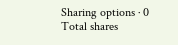Sharing options · 0 Total shares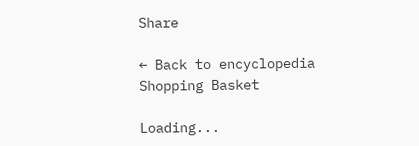Share

← Back to encyclopedia
Shopping Basket

Loading...